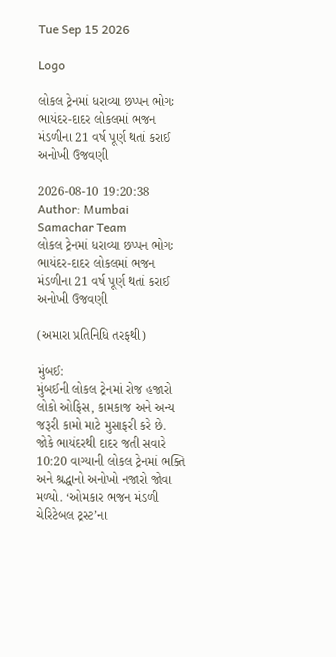Tue Sep 15 2026

Logo

લોકલ ટ્રેનમાં ધરાવ્યા છપ્પન ભોગઃ ભાયંદર-દાદર લોકલમાં ભજન મંડળીના 21 વર્ષ પૂર્ણ થતાં કરાઈ અનોખી ઉજવણી

2026-08-10 19:20:38
Author: Mumbai Samachar Team
લોકલ ટ્રેનમાં ધરાવ્યા છપ્પન ભોગઃ ભાયંદર-દાદર લોકલમાં ભજન મંડળીના 21 વર્ષ પૂર્ણ થતાં કરાઈ અનોખી ઉજવણી

(અમારા પ્રતિનિધિ તરફથી)

મુંબઈ:
મુંબઈની લોકલ ટ્રેનમાં રોજ હજારો લોકો ઓફિસ, કામકાજ અને અન્ય જરૂરી કામો માટે મુસાફરી કરે છે. જોકે ભાયંદરથી દાદર જતી સવારે 10:20 વાગ્યાની લોકલ ટ્રેનમાં ભક્તિ અને શ્રદ્ધાનો અનોખો નજારો જોવા મળ્યો. ‘ઓમકાર ભજન મંડળી ચેરિટેબલ ટ્રસ્ટ’ના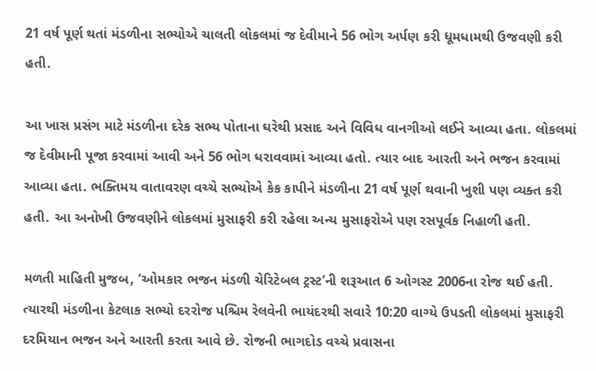21 વર્ષ પૂર્ણ થતાં મંડળીના સભ્યોએ ચાલતી લોકલમાં જ દેવીમાને 56 ભોગ અર્પણ કરી ધૂમધામથી ઉજવણી કરી હતી.

આ ખાસ પ્રસંગ માટે મંડળીના દરેક સભ્ય પોતાના ઘરેથી પ્રસાદ અને વિવિધ વાનગીઓ લઈને આવ્યા હતા. લોકલમાં જ દેવીમાની પૂજા કરવામાં આવી અને 56 ભોગ ધરાવવામાં આવ્યા હતો. ત્યાર બાદ આરતી અને ભજન કરવામાં આવ્યા હતા. ભક્તિમય વાતાવરણ વચ્ચે સભ્યોએ કેક કાપીને મંડળીના 21 વર્ષ પૂર્ણ થવાની ખુશી પણ વ્યક્ત કરી હતી. આ અનોખી ઉજવણીને લોકલમાં મુસાફરી કરી રહેલા અન્ય મુસાફરોએ પણ રસપૂર્વક નિહાળી હતી.

મળતી માહિતી મુજબ, ‘ઓમકાર ભજન મંડળી ચેરિટેબલ ટ્રસ્ટ’ની શરૂઆત 6 ઓગસ્ટ 2006ના રોજ થઈ હતી. ત્યારથી મંડળીના કેટલાક સભ્યો દરરોજ પશ્ચિમ રેલવેની ભાયંદરથી સવારે 10:20 વાગ્યે ઉપડતી લોકલમાં મુસાફરી દરમિયાન ભજન અને આરતી કરતા આવે છે. રોજની ભાગદોડ વચ્ચે પ્રવાસના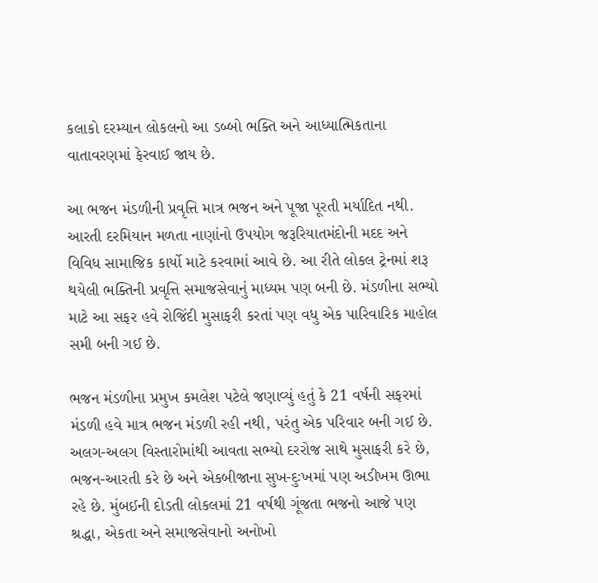કલાકો દરમ્યાન લોકલનો આ ડબ્બો ભક્તિ અને આધ્યાત્મિકતાના વાતાવરણમાં ફેરવાઈ જાય છે.

આ ભજન મંડળીની પ્રવૃત્તિ માત્ર ભજન અને પૂજા પૂરતી મર્યાદિત નથી. આરતી દરમિયાન મળતા નાણાંનો ઉપયોગ જરૂરિયાતમંદોની મદદ અને વિવિધ સામાજિક કાર્યો માટે કરવામાં આવે છે. આ રીતે લોકલ ટ્રેનમાં શરૂ થયેલી ભક્તિની પ્રવૃત્તિ સમાજસેવાનું માધ્યમ પણ બની છે. મંડળીના સભ્યો માટે આ સફર હવે રોજિંદી મુસાફરી કરતાં પણ વધુ એક પારિવારિક માહોલ સમી બની ગઈ છે.

ભજન મંડળીના પ્રમુખ કમલેશ પટેલે જણાવ્યું હતું કે 21 વર્ષની સફરમાં મંડળી હવે માત્ર ભજન મંડળી રહી નથી, પરંતુ એક પરિવાર બની ગઈ છે. અલગ-અલગ વિસ્તારોમાંથી આવતા સભ્યો દરરોજ સાથે મુસાફરી કરે છે, ભજન-આરતી કરે છે અને એકબીજાના સુખ-દુઃખમાં પણ અડીખમ ઊભા રહે છે. મુંબઈની દોડતી લોકલમાં 21 વર્ષથી ગૂંજતા ભજનો આજે પણ શ્રદ્ધા, એકતા અને સમાજસેવાનો અનોખો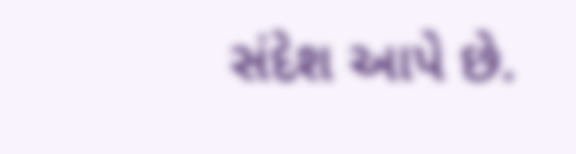સંદેશ આપે છે.